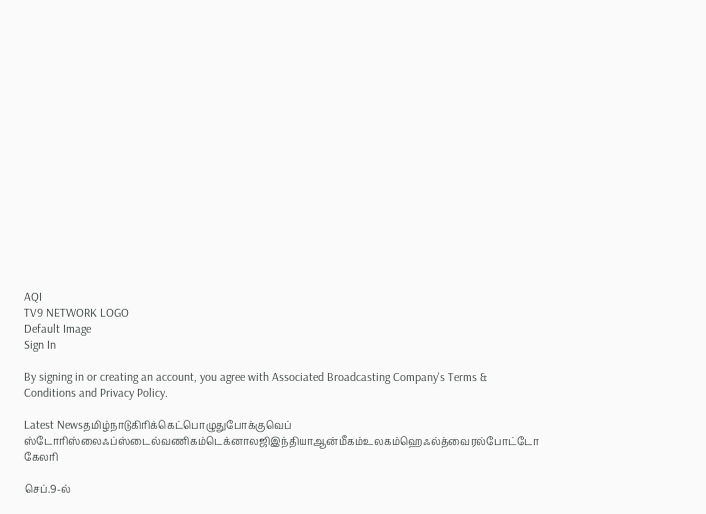AQI
TV9 NETWORK LOGO
Default Image
Sign In

By signing in or creating an account, you agree with Associated Broadcasting Company's Terms & Conditions and Privacy Policy.

Latest Newsதமிழ்நாடுகிரிக்கெட்பொழுதுபோக்குவெப் ஸ்டோரிஸ்லைஃப்ஸ்டைல்வணிகம்டெக்னாலஜிஇந்தியாஆன்மீகம்உலகம்ஹெஃல்த்வைரல்போட்டோ கேலரி

செப்.9-ல்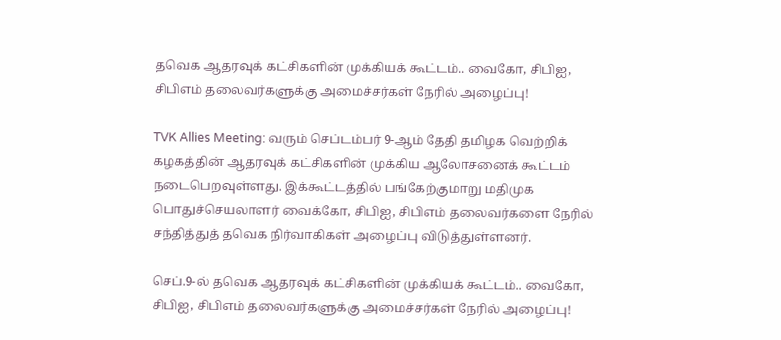தவெக ஆதரவுக் கட்சிகளின் முக்கியக் கூட்டம்.. வைகோ, சிபிஐ, சிபிஎம் தலைவர்களுக்கு அமைச்சர்கள் நேரில் அழைப்பு!

TVK Allies Meeting: வரும் செப்டம்பர் 9-ஆம் தேதி தமிழக வெற்றிக் கழகத்தின் ஆதரவுக் கட்சிகளின் முக்கிய ஆலோசனைக் கூட்டம் நடைபெறவுள்ளது. இக்கூட்டத்தில் பங்கேற்குமாறு மதிமுக பொதுச்செயலாளர் வைக்கோ, சிபிஐ, சிபிஎம் தலைவர்களை நேரில் சந்தித்துத் தவெக நிர்வாகிகள் அழைப்பு விடுத்துள்ளனர்.

செப்.9-ல் தவெக ஆதரவுக் கட்சிகளின் முக்கியக் கூட்டம்.. வைகோ, சிபிஐ, சிபிஎம் தலைவர்களுக்கு அமைச்சர்கள் நேரில் அழைப்பு!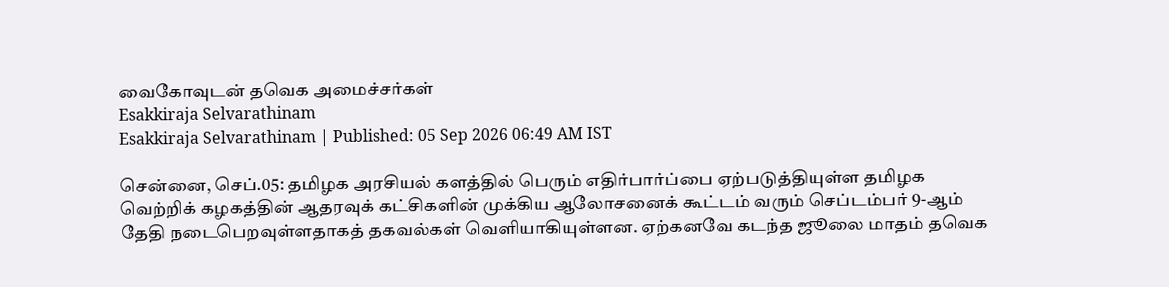வைகோவுடன் தவெக அமைச்சர்கள்
Esakkiraja Selvarathinam
Esakkiraja Selvarathinam | Published: 05 Sep 2026 06:49 AM IST

சென்னை, செப்.05: தமிழக அரசியல் களத்தில் பெரும் எதிர்பார்ப்பை ஏற்படுத்தியுள்ள தமிழக வெற்றிக் கழகத்தின் ஆதரவுக் கட்சிகளின் முக்கிய ஆலோசனைக் கூட்டம் வரும் செப்டம்பர் 9-ஆம் தேதி நடைபெறவுள்ளதாகத் தகவல்கள் வெளியாகியுள்ளன. ஏற்கனவே கடந்த ஜூலை மாதம் தவெக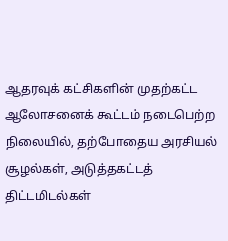ஆதரவுக் கட்சிகளின் முதற்கட்ட ஆலோசனைக் கூட்டம் நடைபெற்ற நிலையில், தற்போதைய அரசியல் சூழல்கள், அடுத்தகட்டத் திட்டமிடல்கள்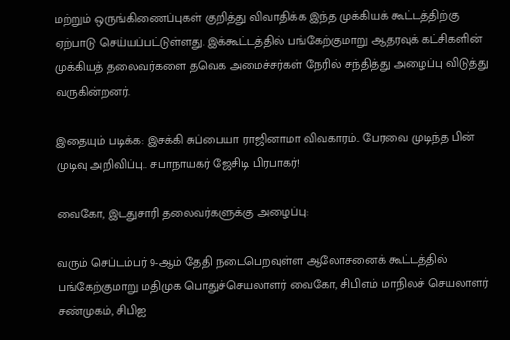மற்றும் ஒருங்கிணைப்புகள் குறித்து விவாதிக்க இந்த முக்கியக் கூட்டத்திற்கு ஏற்பாடு செய்யப்பட்டுள்ளது. இக்கூட்டத்தில் பங்கேற்குமாறு ஆதரவுக் கட்சிகளின் முக்கியத் தலைவர்களை தவெக அமைச்சர்கள் நேரில் சந்தித்து அழைப்பு விடுத்து வருகின்றனர்.

இதையும் படிக்க: இசக்கி சுப்பையா ராஜினாமா விவகாரம்.. பேரவை முடிந்த பின் முடிவு அறிவிப்பு.. சபாநாயகர் ஜேசிடி பிரபாகர்!

வைகோ, இடதுசாரி தலைவர்களுக்கு அழைப்பு:

வரும் செப்டம்பர் 9-ஆம் தேதி நடைபெறவுள்ள ஆலோசனைக் கூட்டத்தில் பங்கேற்குமாறு மதிமுக பொதுச்செயலாளர் வைகோ, சிபிஎம் மாநிலச் செயலாளர் சண்முகம், சிபிஐ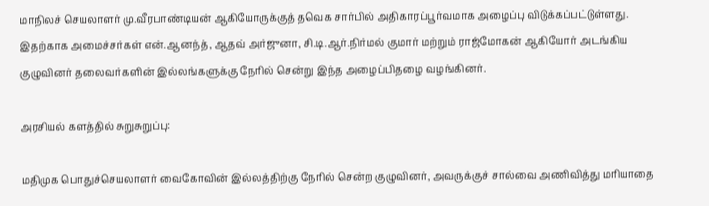மாநிலச் செயலாளர் மு.வீரபாண்டியன் ஆகியோருக்குத் தவெக சார்பில் அதிகாரப்பூர்வமாக அழைப்பு விடுக்கப்பட்டுள்ளது. இதற்காக அமைச்சர்கள் என்.ஆனந்த், ஆதவ் அர்ஜுனா, சி.டி.ஆர்.நிர்மல் குமார் மற்றும் ராஜ்மோகன் ஆகியோர் அடங்கிய குழுவினர் தலைவர்களின் இல்லங்களுக்கு நேரில் சென்று இந்த அழைப்பிதழை வழங்கினர்.

அரசியல் களத்தில் சுறுசுறுப்பு:

மதிமுக பொதுச்செயலாளர் வைகோவின் இல்லத்திற்கு நேரில் சென்ற குழுவினர், அவருக்குச் சால்வை அணிவித்து மரியாதை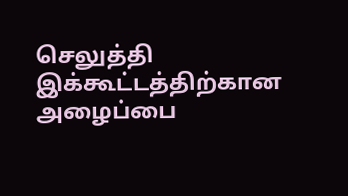செலுத்தி இக்கூட்டத்திற்கான அழைப்பை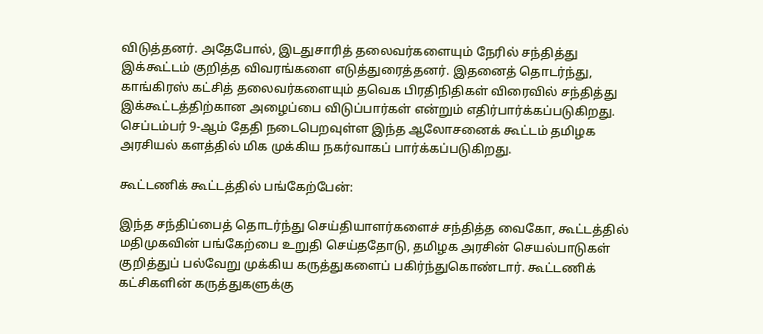விடுத்தனர். அதேபோல், இடதுசாரித் தலைவர்களையும் நேரில் சந்தித்து இக்கூட்டம் குறித்த விவரங்களை எடுத்துரைத்தனர். இதனைத் தொடர்ந்து, காங்கிரஸ் கட்சித் தலைவர்களையும் தவெக பிரதிநிதிகள் விரைவில் சந்தித்து இக்கூட்டத்திற்கான அழைப்பை விடுப்பார்கள் என்றும் எதிர்பார்க்கப்படுகிறது. செப்டம்பர் 9-ஆம் தேதி நடைபெறவுள்ள இந்த ஆலோசனைக் கூட்டம் தமிழக அரசியல் களத்தில் மிக முக்கிய நகர்வாகப் பார்க்கப்படுகிறது.

கூட்டணிக் கூட்டத்தில் பங்கேற்பேன்:

இந்த சந்திப்பைத் தொடர்ந்து செய்தியாளர்களைச் சந்தித்த வைகோ, கூட்டத்தில் மதிமுகவின் பங்கேற்பை உறுதி செய்ததோடு, தமிழக அரசின் செயல்பாடுகள் குறித்துப் பல்வேறு முக்கிய கருத்துகளைப் பகிர்ந்துகொண்டார். கூட்டணிக் கட்சிகளின் கருத்துகளுக்கு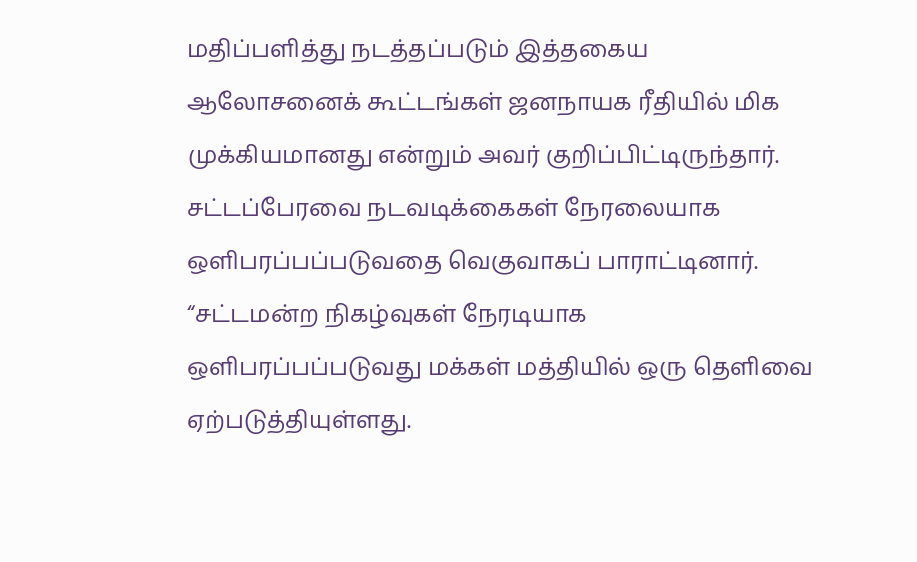மதிப்பளித்து நடத்தப்படும் இத்தகைய ஆலோசனைக் கூட்டங்கள் ஜனநாயக ரீதியில் மிக முக்கியமானது என்றும் அவர் குறிப்பிட்டிருந்தார். சட்டப்பேரவை நடவடிக்கைகள் நேரலையாக ஒளிபரப்பப்படுவதை வெகுவாகப் பாராட்டினார். “சட்டமன்ற நிகழ்வுகள் நேரடியாக ஒளிபரப்பப்படுவது மக்கள் மத்தியில் ஒரு தெளிவை ஏற்படுத்தியுள்ளது.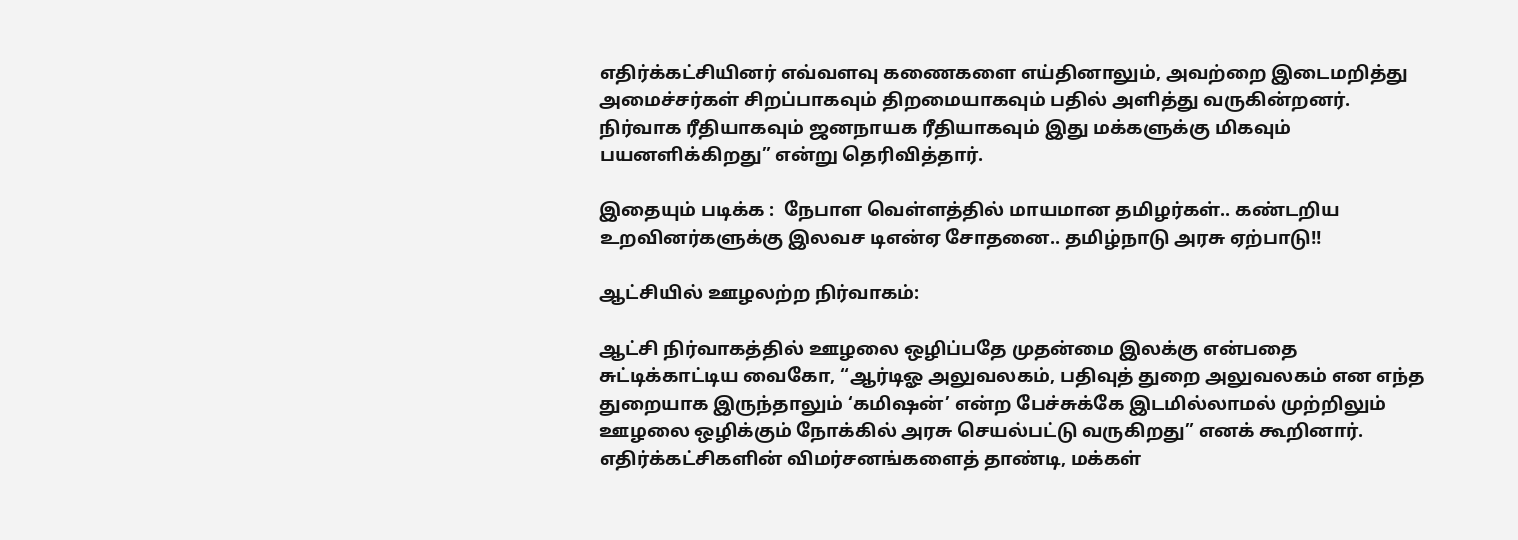எதிர்க்கட்சியினர் எவ்வளவு கணைகளை எய்தினாலும், அவற்றை இடைமறித்து அமைச்சர்கள் சிறப்பாகவும் திறமையாகவும் பதில் அளித்து வருகின்றனர். நிர்வாக ரீதியாகவும் ஜனநாயக ரீதியாகவும் இது மக்களுக்கு மிகவும் பயனளிக்கிறது” என்று தெரிவித்தார்.

இதையும் படிக்க :  நேபாள வெள்ளத்தில் மாயமான தமிழர்கள்.. கண்டறிய உறவினர்களுக்கு இலவச டிஎன்ஏ சோதனை.. தமிழ்நாடு அரசு ஏற்பாடு!!

ஆட்சியில் ஊழலற்ற நிர்வாகம்:

ஆட்சி நிர்வாகத்தில் ஊழலை ஒழிப்பதே முதன்மை இலக்கு என்பதை சுட்டிக்காட்டிய வைகோ, “ஆர்டிஓ அலுவலகம், பதிவுத் துறை அலுவலகம் என எந்த துறையாக இருந்தாலும் ‘கமிஷன்’ என்ற பேச்சுக்கே இடமில்லாமல் முற்றிலும் ஊழலை ஒழிக்கும் நோக்கில் அரசு செயல்பட்டு வருகிறது” எனக் கூறினார். எதிர்க்கட்சிகளின் விமர்சனங்களைத் தாண்டி, மக்கள்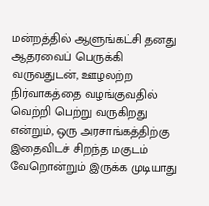மன்றத்தில் ஆளுங்கட்சி தனது ஆதரவைப் பெருக்கி வருவதுடன், ஊழலற்ற நிர்வாகத்தை வழங்குவதில் வெற்றி பெற்று வருகிறது என்றும், ஒரு அரசாங்கத்திற்கு இதைவிடச் சிறந்த மகுடம் வேறொன்றும் இருக்க முடியாது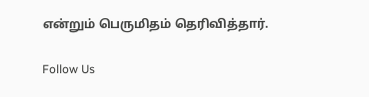என்றும் பெருமிதம் தெரிவித்தார்.

Follow Us